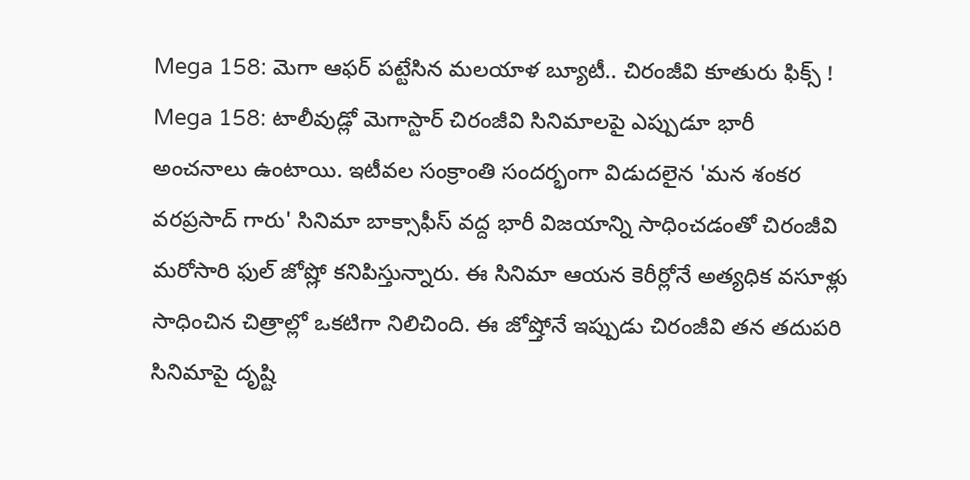Mega 158: మెగా ఆఫర్ పట్టేసిన మలయాళ బ్యూటీ.. చిరంజీవి కూతురు ఫిక్స్ !
Mega 158: టాలీవుడ్లో మెగాస్టార్ చిరంజీవి సినిమాలపై ఎప్పుడూ భారీ అంచనాలు ఉంటాయి. ఇటీవల సంక్రాంతి సందర్భంగా విడుదలైన 'మన శంకర వరప్రసాద్ గారు' సినిమా బాక్సాఫీస్ వద్ద భారీ విజయాన్ని సాధించడంతో చిరంజీవి మరోసారి ఫుల్ జోష్లో కనిపిస్తున్నారు. ఈ సినిమా ఆయన కెరీర్లోనే అత్యధిక వసూళ్లు సాధించిన చిత్రాల్లో ఒకటిగా నిలిచింది. ఈ జోష్తోనే ఇప్పుడు చిరంజీవి తన తదుపరి సినిమాపై దృష్టి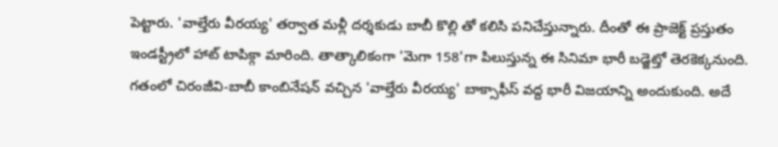పెట్టారు. 'వాల్తేరు వీరయ్య' తర్వాత మళ్లీ దర్శకుడు బాబీ కొల్లి తో కలిసి పనిచేస్తున్నారు. దీంతో ఈ ప్రాజెక్ట్ ప్రస్తుతం ఇండస్ట్రీలో హాట్ టాపిక్గా మారింది. తాత్కాలికంగా 'మెగా 158'గా పిలుస్తున్న ఈ సినిమా భారీ బడ్జెట్తో తెరకెక్కనుంది.
గతంలో చిరంజీవి-బాబీ కాంబినేషన్ వచ్చిన 'వాల్తేరు వీరయ్య' బాక్సాఫీస్ వద్ద భారీ విజయాన్ని అందుకుంది. అదే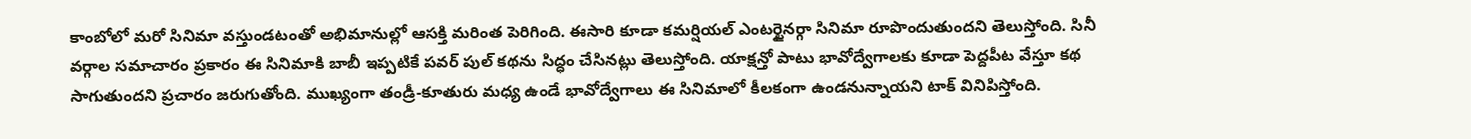కాంబోలో మరో సినిమా వస్తుండటంతో అభిమానుల్లో ఆసక్తి మరింత పెరిగింది. ఈసారి కూడా కమర్షియల్ ఎంటర్టైనర్గా సినిమా రూపొందుతుందని తెలుస్తోంది. సినీ వర్గాల సమాచారం ప్రకారం ఈ సినిమాకి బాబీ ఇప్పటికే పవర్ పుల్ కథను సిద్ధం చేసినట్లు తెలుస్తోంది. యాక్షన్తో పాటు భావోద్వేగాలకు కూడా పెద్దపీట వేస్తూ కథ సాగుతుందని ప్రచారం జరుగుతోంది. ముఖ్యంగా తండ్రీ-కూతురు మధ్య ఉండే భావోద్వేగాలు ఈ సినిమాలో కీలకంగా ఉండనున్నాయని టాక్ వినిపిస్తోంది.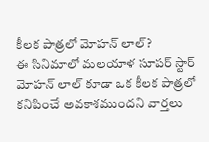కీలక పాత్రలో మోహన్ లాల్?
ఈ సినిమాలో మలయాళ సూపర్ స్టార్ మోహన్ లాల్ కూడా ఒక కీలక పాత్రలో కనిపించే అవకాశముందని వార్తలు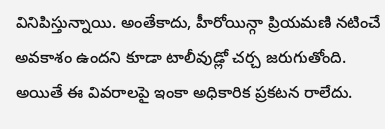వినిపిస్తున్నాయి. అంతేకాదు, హీరోయిన్గా ప్రియమణి నటించే అవకాశం ఉందని కూడా టాలీవుడ్లో చర్చ జరుగుతోంది. అయితే ఈ వివరాలపై ఇంకా అధికారిక ప్రకటన రాలేదు.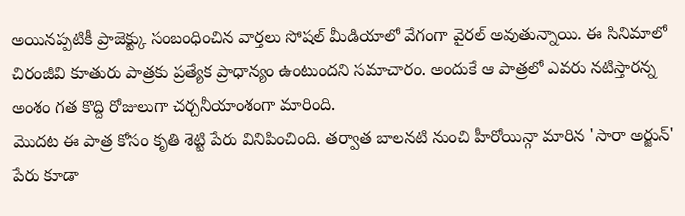అయినప్పటికీ ప్రాజెక్ట్కు సంబంధించిన వార్తలు సోషల్ మీడియాలో వేగంగా వైరల్ అవుతున్నాయి. ఈ సినిమాలో చిరంజీవి కూతురు పాత్రకు ప్రత్యేక ప్రాధాన్యం ఉంటుందని సమాచారం. అందుకే ఆ పాత్రలో ఎవరు నటిస్తారన్న అంశం గత కొద్ది రోజులుగా చర్చనీయాంశంగా మారింది.
మొదట ఈ పాత్ర కోసం కృతి శెట్టి పేరు వినిపించింది. తర్వాత బాలనటి నుంచి హీరోయిన్గా మారిన 'సారా అర్జున్' పేరు కూడా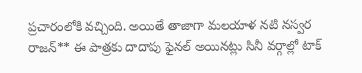ప్రచారంలోకి వచ్చింది. అయితే తాజాగా మలయాళ నటి నస్వర రాజన్** ఈ పాత్రకు దాదాపు ఫైనల్ అయినట్లు సినీ వర్గాల్లో టాక్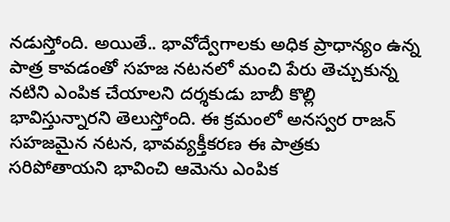నడుస్తోంది. అయితే.. భావోద్వేగాలకు అధిక ప్రాధాన్యం ఉన్న పాత్ర కావడంతో సహజ నటనలో మంచి పేరు తెచ్చుకున్న నటిని ఎంపిక చేయాలని దర్శకుడు బాబీ కొల్లి భావిస్తున్నారని తెలుస్తోంది. ఈ క్రమంలో అనస్వర రాజన్ సహజమైన నటన, భావవ్యక్తీకరణ ఈ పాత్రకు సరిపోతాయని భావించి ఆమెను ఎంపిక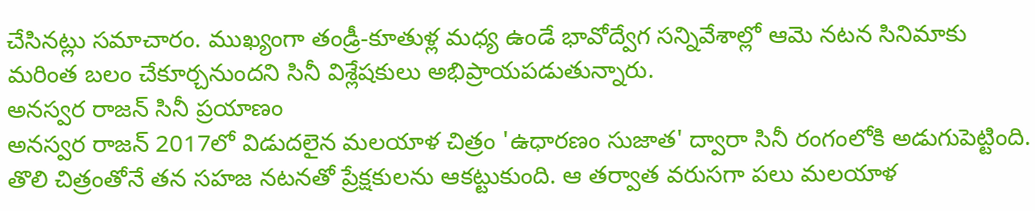చేసినట్లు సమాచారం. ముఖ్యంగా తండ్రీ-కూతుళ్ల మధ్య ఉండే భావోద్వేగ సన్నివేశాల్లో ఆమె నటన సినిమాకు మరింత బలం చేకూర్చనుందని సినీ విశ్లేషకులు అభిప్రాయపడుతున్నారు.
అనస్వర రాజన్ సినీ ప్రయాణం
అనస్వర రాజన్ 2017లో విడుదలైన మలయాళ చిత్రం 'ఉధారణం సుజాత' ద్వారా సినీ రంగంలోకి అడుగుపెట్టింది. తొలి చిత్రంతోనే తన సహజ నటనతో ప్రేక్షకులను ఆకట్టుకుంది. ఆ తర్వాత వరుసగా పలు మలయాళ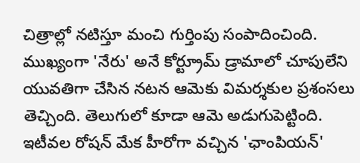చిత్రాల్లో నటిస్తూ మంచి గుర్తింపు సంపాదించింది. ముఖ్యంగా 'నేరు' అనే కోర్ట్రూమ్ డ్రామాలో చూపులేని యువతిగా చేసిన నటన ఆమెకు విమర్శకుల ప్రశంసలు తెచ్చింది. తెలుగులో కూడా ఆమె అడుగుపెట్టింది. ఇటీవల రోషన్ మేక హీరోగా వచ్చిన 'ఛాంపియన్'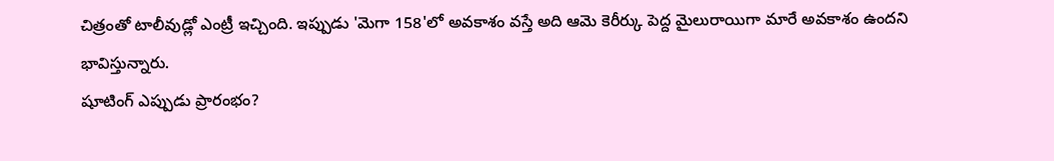చిత్రంతో టాలీవుడ్లో ఎంట్రీ ఇచ్చింది. ఇప్పుడు 'మెగా 158'లో అవకాశం వస్తే అది ఆమె కెరీర్కు పెద్ద మైలురాయిగా మారే అవకాశం ఉందని భావిస్తున్నారు.
షూటింగ్ ఎప్పుడు ప్రారంభం?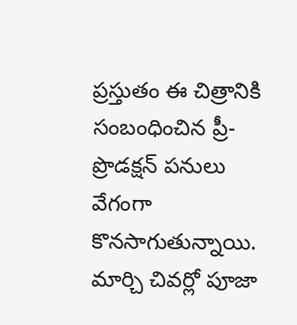ప్రస్తుతం ఈ చిత్రానికి సంబంధించిన ప్రీ-ప్రొడక్షన్ పనులు వేగంగా కొనసాగుతున్నాయి. మార్చి చివర్లో పూజా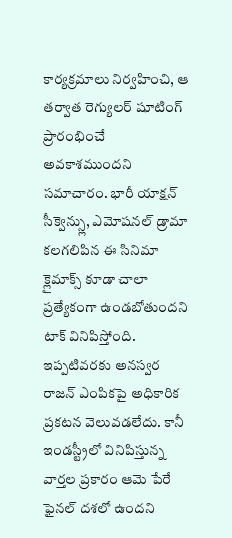కార్యక్రమాలు నిర్వహించి, ఆ తర్వాత రెగ్యులర్ షూటింగ్ ప్రారంభించే అవకాశముందని సమాచారం. భారీ యాక్షన్ సీక్వెన్స్లు, ఎమోషనల్ డ్రామా కలగలిపిన ఈ సినిమా క్లైమాక్స్ కూడా చాలా ప్రత్యేకంగా ఉండబోతుందని టాక్ వినిపిస్తోంది. ఇప్పటివరకు అనస్వర రాజన్ ఎంపికపై అధికారిక ప్రకటన వెలువడలేదు. కానీ ఇండస్ట్రీలో వినిపిస్తున్న వార్తల ప్రకారం ఆమె పేరే ఫైనల్ దశలో ఉందని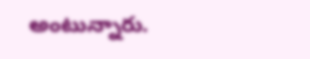అంటున్నారు.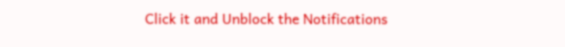Click it and Unblock the Notifications